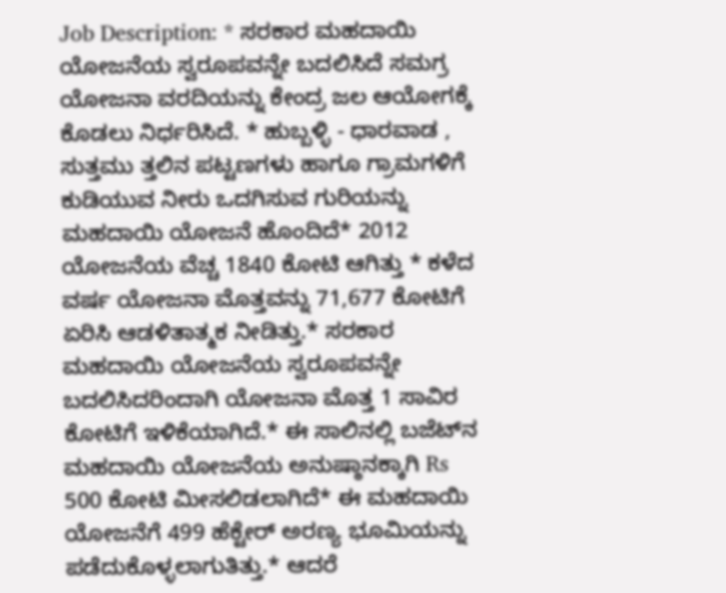Job Description: * ಸರಕಾರ ಮಹದಾಯಿ ಯೋಜನೆಯ ಸ್ವರೂಪವನ್ನೇ ಬದಲಿಸಿದೆ ಸಮಗ್ರ ಯೋಜನಾ ವರದಿಯನ್ನು ಕೇಂದ್ರ ಜಲ ಆಯೋಗಕ್ಕೆ ಕೊಡಲು ನಿರ್ಧರಿಸಿದೆ. * ಹುಬ್ಬಳ್ಳಿ - ಧಾರವಾಡ , ಸುತ್ತಮು ತ್ತಲಿನ ಪಟ್ಟಣಗಳು ಹಾಗೂ ಗ್ರಾಮಗಳಿಗೆ ಕುಡಿಯುವ ನೀರು ಒದಗಿಸುವ ಗುರಿಯನ್ನು ಮಹದಾಯಿ ಯೋಜನೆ ಹೊಂದಿದೆ* 2012 ಯೋಜನೆಯ ವೆಚ್ಚ 1840 ಕೋಟಿ ಆಗಿತ್ತು * ಕಳೆದ ವರ್ಷ ಯೋಜನಾ ಮೊತ್ತವನ್ನು 71,677 ಕೋಟಿಗೆ ಏರಿಸಿ ಆಡಳಿತಾತ್ಮಕ ನೀಡಿತ್ತು.* ಸರಕಾರ ಮಹದಾಯಿ ಯೋಜನೆಯ ಸ್ವರೂಪವನ್ನೇ ಬದಲಿಸಿದರಿಂದಾಗಿ ಯೋಜನಾ ಮೊತ್ತ 1 ಸಾವಿರ ಕೋಟಿಗೆ ಇಳಿಕೆಯಾಗಿದೆ.* ಈ ಸಾಲಿನಲ್ಲಿ ಬಜೆಟ್‌ನ ಮಹದಾಯಿ ಯೋಜನೆಯ ಅನುಷ್ಠಾನಕ್ಕಾಗಿ Rs 500 ಕೋಟಿ ಮೀಸಲಿಡಲಾಗಿದೆ* ಈ ಮಹದಾಯಿ ಯೋಜನೆಗೆ 499 ಹೆಕ್ಟೇರ್ ಅರಣ್ಯ ಭೂಮಿಯನ್ನು ಪಡೆದುಕೊಳ್ಳಲಾಗುತಿತ್ತು.* ಆದರೆ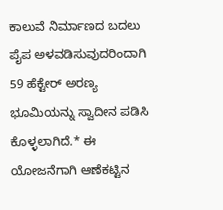ಕಾಲುವೆ ನಿರ್ಮಾಣದ ಬದಲು ಪೈಪ ಅಳವಡಿಸುವುದರಿಂದಾಗಿ 59 ಹೆಕ್ಟೇರ್ ಅರಣ್ಯ ಭೂಮಿಯನ್ನು ಸ್ವಾದೀನ ಪಡಿಸಿ ಕೊಳ್ಳಲಾಗಿದೆ.* ಈ ಯೋಜನೆಗಾಗಿ ಆಣೆಕಟ್ಟಿನ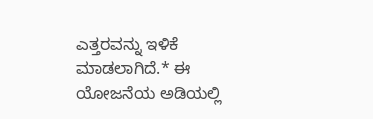ಎತ್ತರವನ್ನು ಇಳಿಕೆ ಮಾಡಲಾಗಿದೆ.* ಈ ಯೋಜನೆಯ ಅಡಿಯಲ್ಲಿ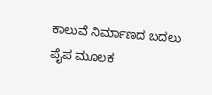ಕಾಲುವೆ ನಿರ್ಮಾಣದ ಬದಲು ಪೈಪ ಮೂಲಕ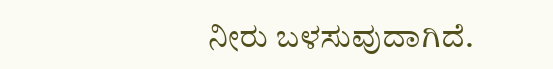ನೀರು ಬಳಸುವುದಾಗಿದೆ.